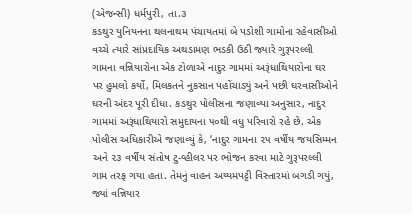(એજન્સી) ધર્મપુરી, તા.૩
કડથુર યુનિયનના થલનાથમ પંચાયતમાં બે પડોશી ગામોના રહેવાસીઓ વચ્ચે ત્યારે સાંપ્રદાયિક અથડામણ ભડકી ઉઠી જ્યારે ગુરૂપરલ્લી ગામના વન્નિયારોના એક ટોળાએ નાદુર ગામમાં અરૂંધાથિયારોના ઘર પર હુમલો કર્યો, મિલકતને નુકસાન પહોંચાડ્યું અને પછી ઘરવાસીઓને ઘરની અંદર પૂરી દીધા. કડથુર પોલીસના જણાવ્યા અનુસાર, નાદુર ગામમાં અરૂંધાથિયારો સમુદાયના ૫૦થી વધુ પરિવારો રહે છે. એક પોલીસ અધિકારીએ જણાવ્યું કે, ‘નાદુર ગામના ૨૫ વર્ષીય જયસિમ્મન અને ૨૩ વર્ષીય સંતોષ ટુ-વ્હીલર પર ભોજન કરવા માટે ગુરૂપરલ્લી ગામ તરફ ગયા હતા. તેમનું વાહન અય્યમપટ્ટી વિસ્તારમાં બગડી ગયું, જ્યાં વન્નિયાર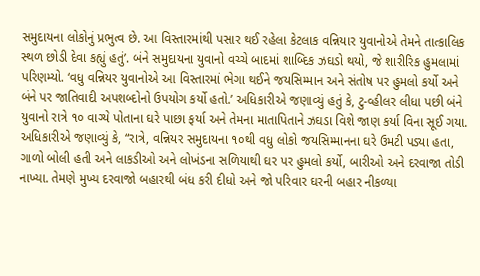સમુદાયના લોકોનું પ્રભુત્વ છે. આ વિસ્તારમાંથી પસાર થઈ રહેલા કેટલાક વન્નિયાર યુવાનોએ તેમને તાત્કાલિક સ્થળ છોડી દેવા કહ્યું હતું’. બંને સમુદાયના યુવાનો વચ્ચે બાદમાં શાબ્દિક ઝઘડો થયો, જે શારીરિક હુમલામાં પરિણમ્યો. ‘વધુ વન્નિયર યુવાનોએ આ વિસ્તારમાં ભેગા થઈને જયસિમ્માન અને સંતોષ પર હુમલો કર્યો અને બંને પર જાતિવાદી અપશબ્દોનો ઉપયોગ કર્યો હતો.’ અધિકારીએ જણાવ્યું હતું કે, ટુ-વ્હીલર લીધા પછી બંને યુવાનો રાત્રે ૧૦ વાગ્યે પોતાના ઘરે પાછા ફર્યા અને તેમના માતાપિતાને ઝઘડા વિશે જાણ કર્યા વિના સૂઈ ગયા. અધિકારીએ જણાવ્યું કે, “રાત્રે, વન્નિયર સમુદાયના ૧૦થી વધુ લોકો જયસિમ્માનના ઘરે ઉમટી પડ્યા હતા, ગાળો બોલી હતી અને લાકડીઓ અને લોખંડના સળિયાથી ઘર પર હુમલો કર્યો, બારીઓ અને દરવાજા તોડી નાખ્યા. તેમણે મુખ્ય દરવાજો બહારથી બંધ કરી દીધો અને જો પરિવાર ઘરની બહાર નીકળ્યા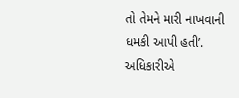તો તેમને મારી નાખવાની ધમકી આપી હતી’. અધિકારીએ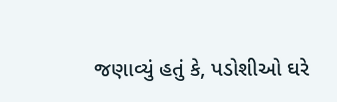જણાવ્યું હતું કે, પડોશીઓ ઘરે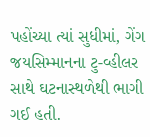પહોંચ્યા ત્યાં સુધીમાં, ગેંગ જયસિમ્માનના ટુ-વ્હીલર સાથે ઘટનાસ્થળેથી ભાગી ગઈ હતી.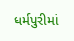ધર્મપુરીમાં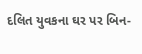દલિત યુવકના ઘર પર બિન-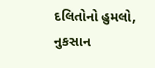દલિતોનો હુમલો, નુકસાન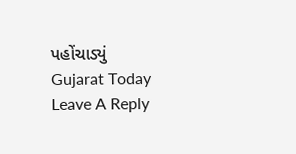પહોંચાડ્યું
Gujarat Today
Leave A Reply